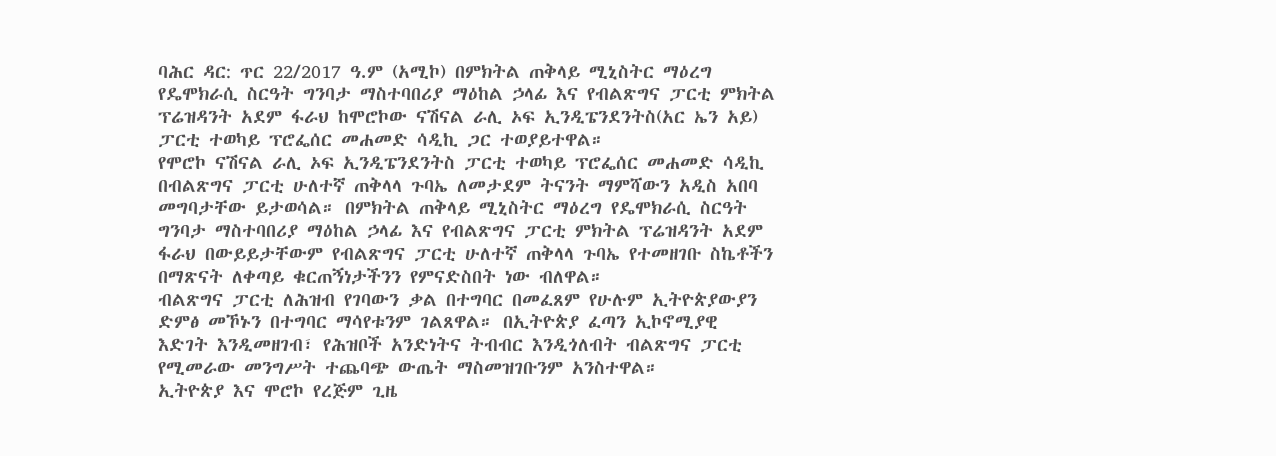ባሕር ዳር: ጥር 22/2017 ዓ.ም (አሚኮ) በምክትል ጠቅላይ ሚኒስትር ማዕረግ የዴሞክራሲ ስርዓት ግንባታ ማስተባበሪያ ማዕከል ኃላፊ እና የብልጽግና ፓርቲ ምክትል ፕሬዝዳንት አደም ፋራህ ከሞሮኮው ናሽናል ራሊ ኦፍ ኢንዲፔንደንትስ(አር ኤን አይ) ፓርቲ ተወካይ ፕሮፌሰር መሐመድ ሳዲኪ ጋር ተወያይተዋል።
የሞሮኮ ናሽናል ራሊ ኦፍ ኢንዲፔንደንትስ ፓርቲ ተወካይ ፕሮፌሰር መሐመድ ሳዲኪ በብልጽግና ፓርቲ ሁለተኛ ጠቅላላ ጉባኤ ለመታደም ትናንት ማምሻውን አዲስ አበባ መግባታቸው ይታወሳል። በምክትል ጠቅላይ ሚኒስትር ማዕረግ የዴሞክራሲ ስርዓት ግንባታ ማስተባበሪያ ማዕከል ኃላፊ እና የብልጽግና ፓርቲ ምክትል ፕሬዝዳንት አደም ፋራህ በውይይታቸውም የብልጽግና ፓርቲ ሁለተኛ ጠቅላላ ጉባኤ የተመዘገቡ ስኬቶችን በማጽናት ለቀጣይ ቁርጠኝነታችንን የምናድስበት ነው ብለዋል።
ብልጽግና ፓርቲ ለሕዝብ የገባውን ቃል በተግባር በመፈጸም የሁሉም ኢትዮጵያውያን ድምፅ መኾኑን በተግባር ማሳየቱንም ገልጸዋል። በኢትዮጵያ ፈጣን ኢኮኖሚያዊ እድገት እንዲመዘገብ፣ የሕዝቦች አንድነትና ትብብር እንዲጎለብት ብልጽግና ፓርቲ የሚመራው መንግሥት ተጨባጭ ውጤት ማስመዝገቡንም አንስተዋል።
ኢትዮጵያ እና ሞሮኮ የረጅም ጊዜ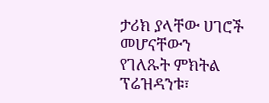ታሪክ ያላቸው ሀገሮች መሆናቸውን የገለጹት ምክትል ፕሬዝዳንቱ፣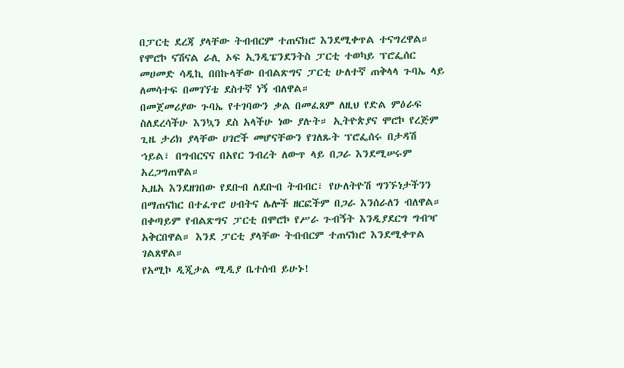በፓርቲ ደረጃ ያላቸው ትብብርም ተጠናክሮ እንደሚቀጥል ተናግረዋል። የሞሮኮ ናሽናል ራሊ ኦፍ ኢንዲፔንደንትስ ፓርቲ ተወካይ ፕሮፌሰር መሀመድ ሳዲኪ በበኩላቸው በብልጽግና ፓርቲ ሁለተኛ ጠቅላላ ጉባኤ ላይ ለመሳተፍ በመገኘቴ ደስተኛ ነኝ ብለዋል።
በመጀመሪያው ጉባኤ የተገባውን ቃል በመፈጸም ለዚህ የድል ምዕራፍ ስለደረሳችሁ እንኳን ደስ አላችሁ ነው ያሉት። ኢትዮጵያና ሞሮኮ የረጅም ጊዜ ታሪክ ያላቸው ሀገሮች መሆናቸውን የገለጹት ፕሮፌሰሩ በታዳሽ ኀይል፣ በግብርናና በአየር ንብረት ለውጥ ላይ በጋራ እንደሚሠሩም አረጋግጠዋል።
ኢዜአ እንደዘገበው የደቡብ ለደቡብ ትብብር፣ የሁለትዮሽ ግንኙነታችንን በማጠናከር በተፈጥሮ ሀብትና ሌሎች ዘርፎችም በጋራ እንሰራለን ብለዋል። በቀጣይም የብልጽግና ፓርቲ በሞሮኮ የሥራ ጉብኝት እንዲያደርግ ግብዣ አቅርበዋል። እንደ ፓርቲ ያላቸው ትብብርም ተጠናክሮ እንደሚቀጥል ገልጸዋል።
የአሚኮ ዲጂታል ሚዲያ ቤተሰብ ይሁኑ!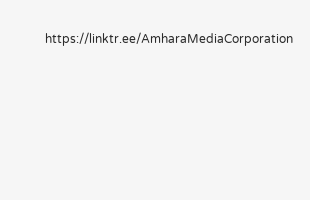https://linktr.ee/AmharaMediaCorporation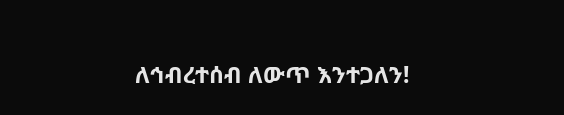ለኅብረተሰብ ለውጥ እንተጋለን!